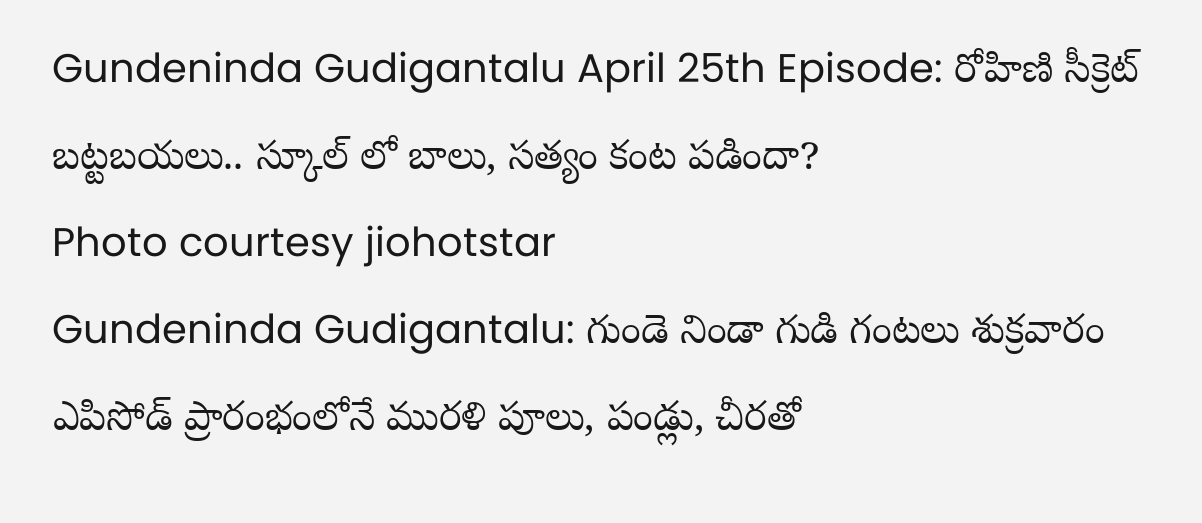Gundeninda Gudigantalu April 25th Episode: రోహిణి సీక్రెట్ బట్టబయలు.. స్కూల్ లో బాలు, సత్యం కంట పడిందా?
Photo courtesy jiohotstar
Gundeninda Gudigantalu: గుండె నిండా గుడి గంటలు శుక్రవారం ఎపిసోడ్ ప్రారంభంలోనే మురళి పూలు, పండ్లు, చీరతో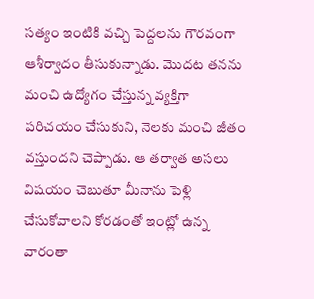సత్యం ఇంటికి వచ్చి పెద్దలను గౌరవంగా ఆశీర్వాదం తీసుకున్నాడు. మొదట తనను మంచి ఉద్యోగం చేస్తున్న వ్యక్తిగా పరిచయం చేసుకుని, నెలకు మంచి జీతం వస్తుందని చెప్పాడు. ఆ తర్వాత అసలు విషయం చెబుతూ మీనాను పెళ్లి చేసుకోవాలని కోరడంతో ఇంట్లో ఉన్న వారంతా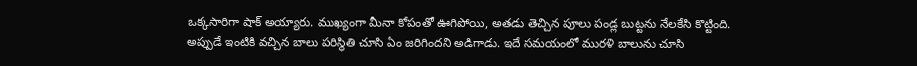ఒక్కసారిగా షాక్ అయ్యారు. ముఖ్యంగా మీనా కోపంతో ఊగిపోయి, అతడు తెచ్చిన పూలు పండ్ల బుట్టను నేలకేసి కొట్టింది. అప్పుడే ఇంటికి వచ్చిన బాలు పరిస్థితి చూసి ఏం జరిగిందని అడిగాడు. ఇదే సమయంలో మురళి బాలును చూసి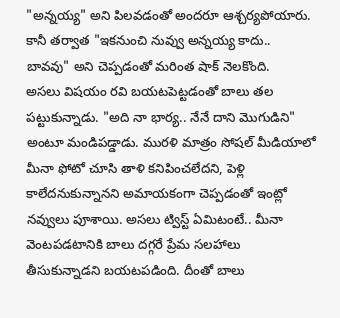"అన్నయ్య" అని పిలవడంతో అందరూ ఆశ్చర్యపోయారు. కానీ తర్వాత "ఇకనుంచి నువ్వు అన్నయ్య కాదు.. బావవు" అని చెప్పడంతో మరింత షాక్ నెలకొంది.
అసలు విషయం రవి బయటపెట్టడంతో బాలు తల పట్టుకున్నాడు. "అది నా భార్య.. నేనే దాని మొగుడిని" అంటూ మండిపడ్డాడు. మురళి మాత్రం సోషల్ మీడియాలో మీనా ఫోటో చూసి తాళి కనిపించలేదని, పెళ్లి కాలేదనుకున్నానని అమాయకంగా చెప్పడంతో ఇంట్లో నవ్వులు పూశాయి. అసలు ట్విస్ట్ ఏమిటంటే.. మీనా వెంటపడటానికి బాలు దగ్గరే ప్రేమ సలహాలు తీసుకున్నాడని బయటపడింది. దీంతో బాలు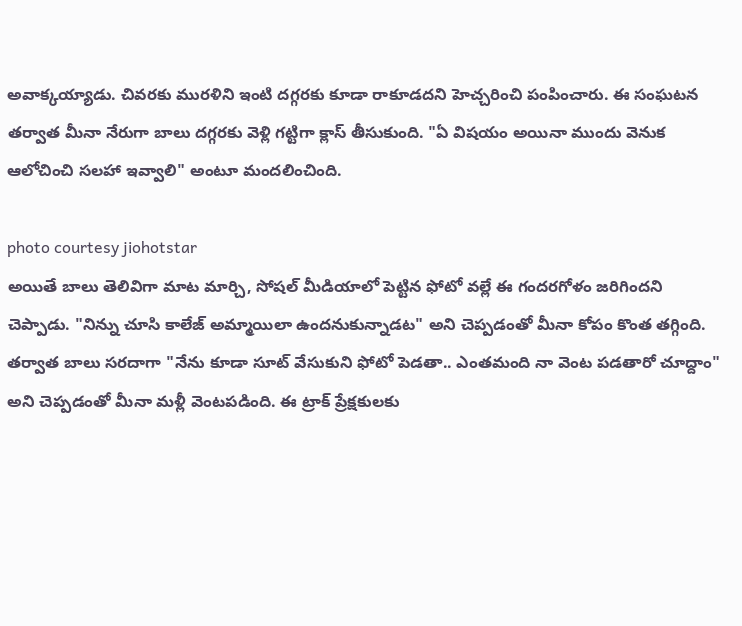అవాక్కయ్యాడు. చివరకు మురళిని ఇంటి దగ్గరకు కూడా రాకూడదని హెచ్చరించి పంపించారు. ఈ సంఘటన తర్వాత మీనా నేరుగా బాలు దగ్గరకు వెళ్లి గట్టిగా క్లాస్ తీసుకుంది. "ఏ విషయం అయినా ముందు వెనుక ఆలోచించి సలహా ఇవ్వాలి" అంటూ మందలించింది.

photo courtesy jiohotstar
అయితే బాలు తెలివిగా మాట మార్చి, సోషల్ మీడియాలో పెట్టిన ఫోటో వల్లే ఈ గందరగోళం జరిగిందని చెప్పాడు. "నిన్ను చూసి కాలేజ్ అమ్మాయిలా ఉందనుకున్నాడట" అని చెప్పడంతో మీనా కోపం కొంత తగ్గింది. తర్వాత బాలు సరదాగా "నేను కూడా సూట్ వేసుకుని ఫోటో పెడతా.. ఎంతమంది నా వెంట పడతారో చూద్దాం" అని చెప్పడంతో మీనా మళ్లీ వెంటపడింది. ఈ ట్రాక్ ప్రేక్షకులకు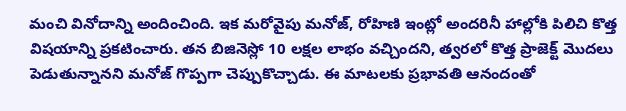మంచి వినోదాన్ని అందించింది. ఇక మరోవైపు మనోజ్, రోహిణి ఇంట్లో అందరినీ హాల్లోకి పిలిచి కొత్త విషయాన్ని ప్రకటించారు. తన బిజినెస్లో 10 లక్షల లాభం వచ్చిందని, త్వరలో కొత్త ప్రాజెక్ట్ మొదలు పెడుతున్నానని మనోజ్ గొప్పగా చెప్పుకొచ్చాడు. ఈ మాటలకు ప్రభావతి ఆనందంతో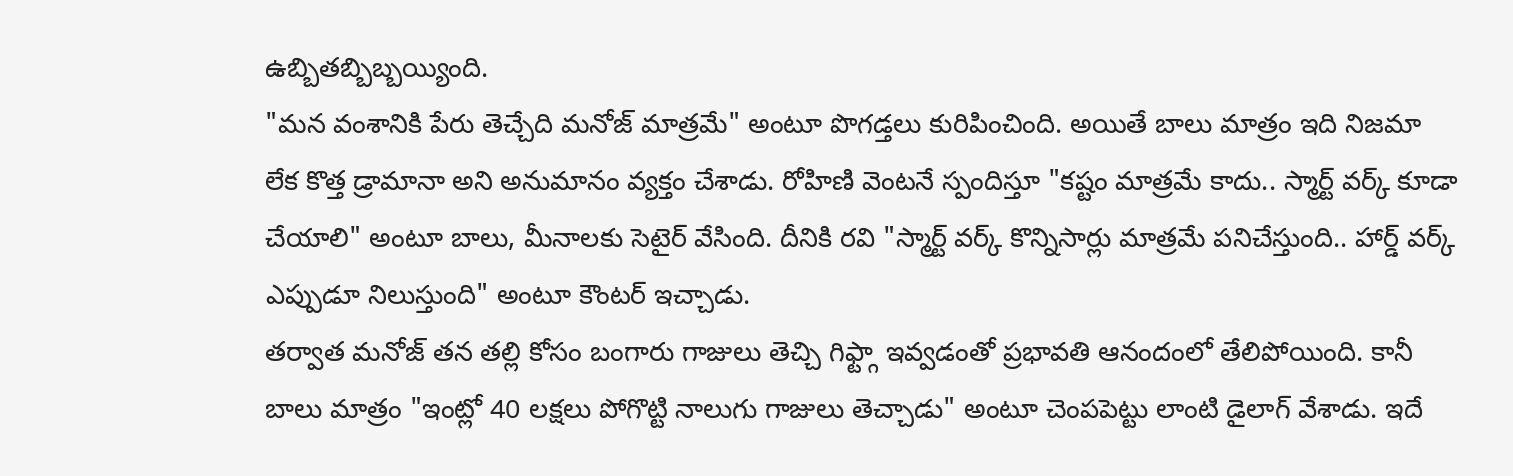ఉబ్బితబ్బిబ్బయ్యింది.
"మన వంశానికి పేరు తెచ్చేది మనోజ్ మాత్రమే" అంటూ పొగడ్తలు కురిపించింది. అయితే బాలు మాత్రం ఇది నిజమా లేక కొత్త డ్రామానా అని అనుమానం వ్యక్తం చేశాడు. రోహిణి వెంటనే స్పందిస్తూ "కష్టం మాత్రమే కాదు.. స్మార్ట్ వర్క్ కూడా చేయాలి" అంటూ బాలు, మీనాలకు సెటైర్ వేసింది. దీనికి రవి "స్మార్ట్ వర్క్ కొన్నిసార్లు మాత్రమే పనిచేస్తుంది.. హార్డ్ వర్క్ ఎప్పుడూ నిలుస్తుంది" అంటూ కౌంటర్ ఇచ్చాడు.
తర్వాత మనోజ్ తన తల్లి కోసం బంగారు గాజులు తెచ్చి గిఫ్ట్గా ఇవ్వడంతో ప్రభావతి ఆనందంలో తేలిపోయింది. కానీ బాలు మాత్రం "ఇంట్లో 40 లక్షలు పోగొట్టి నాలుగు గాజులు తెచ్చాడు" అంటూ చెంపపెట్టు లాంటి డైలాగ్ వేశాడు. ఇదే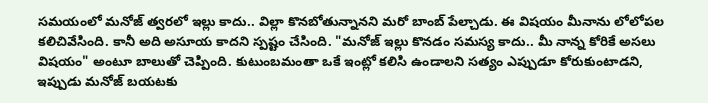సమయంలో మనోజ్ త్వరలో ఇల్లు కాదు.. విల్లా కొనబోతున్నానని మరో బాంబ్ పేల్చాడు. ఈ విషయం మీనాను లోలోపల కలిచివేసింది. కానీ అది అసూయ కాదని స్పష్టం చేసింది. "మనోజ్ ఇల్లు కొనడం సమస్య కాదు.. మీ నాన్న కోరికే అసలు విషయం" అంటూ బాలుతో చెప్పింది. కుటుంబమంతా ఒకే ఇంట్లో కలిసి ఉండాలని సత్యం ఎప్పుడూ కోరుకుంటాడని, ఇప్పుడు మనోజ్ బయటకు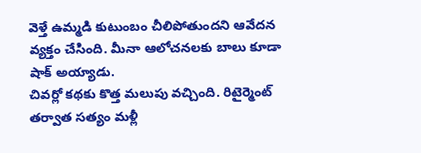వెళ్తే ఉమ్మడి కుటుంబం చీలిపోతుందని ఆవేదన వ్యక్తం చేసింది. మీనా ఆలోచనలకు బాలు కూడా షాక్ అయ్యాడు.
చివర్లో కథకు కొత్త మలుపు వచ్చింది. రిటైర్మెంట్ తర్వాత సత్యం మళ్లీ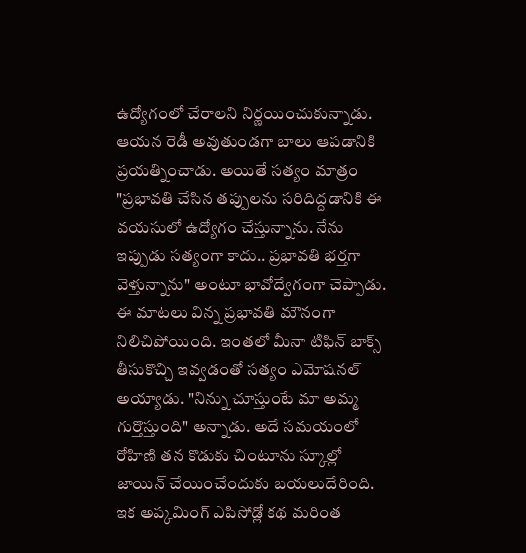ఉద్యోగంలో చేరాలని నిర్ణయించుకున్నాడు. ఆయన రెడీ అవుతుండగా బాలు ఆపడానికి ప్రయత్నించాడు. అయితే సత్యం మాత్రం "ప్రభావతి చేసిన తప్పులను సరిదిద్దడానికి ఈ వయసులో ఉద్యోగం చేస్తున్నాను. నేను ఇప్పుడు సత్యంగా కాదు.. ప్రభావతి భర్తగా వెళ్తున్నాను" అంటూ భావోద్వేగంగా చెప్పాడు. ఈ మాటలు విన్న ప్రభావతి మౌనంగా నిలిచిపోయింది. ఇంతలో మీనా టిఫిన్ బాక్స్ తీసుకొచ్చి ఇవ్వడంతో సత్యం ఎమోషనల్ అయ్యాడు. "నిన్ను చూస్తుంటే మా అమ్మ గుర్తొస్తుంది" అన్నాడు. అదే సమయంలో రోహిణి తన కొడుకు చింటూను స్కూల్లో జాయిన్ చేయించేందుకు బయలుదేరింది.
ఇక అప్కమింగ్ ఎపిసోడ్లో కథ మరింత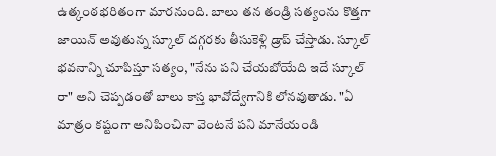ఉత్కంఠభరితంగా మారనుంది. బాలు తన తండ్రి సత్యంను కొత్తగా జాయిన్ అవుతున్న స్కూల్ దగ్గరకు తీసుకెళ్లి డ్రాప్ చేస్తాడు. స్కూల్ భవనాన్ని చూపిస్తూ సత్యం, "నేను పని చేయబోయేది ఇదే స్కూల్ రా" అని చెప్పడంతో బాలు కాస్త భావోద్వేగానికి లోనవుతాడు. "ఏ మాత్రం కష్టంగా అనిపించినా వెంటనే పని మానేయండి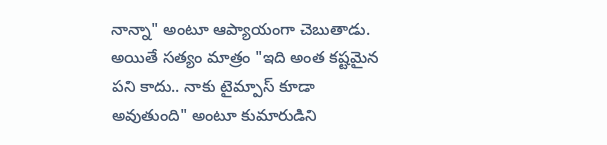నాన్నా" అంటూ ఆప్యాయంగా చెబుతాడు. అయితే సత్యం మాత్రం "ఇది అంత కష్టమైన పని కాదు.. నాకు టైమ్పాస్ కూడా అవుతుంది" అంటూ కుమారుడిని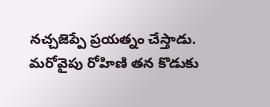నచ్చజెప్పే ప్రయత్నం చేస్తాడు.
మరోవైపు రోహిణి తన కొడుకు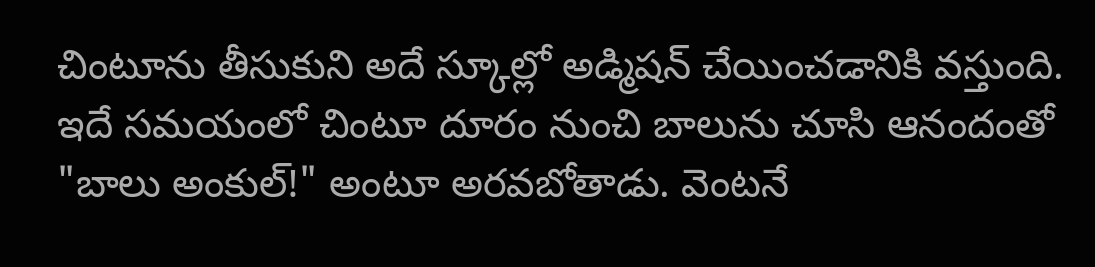చింటూను తీసుకుని అదే స్కూల్లో అడ్మిషన్ చేయించడానికి వస్తుంది. ఇదే సమయంలో చింటూ దూరం నుంచి బాలును చూసి ఆనందంతో "బాలు అంకుల్!" అంటూ అరవబోతాడు. వెంటనే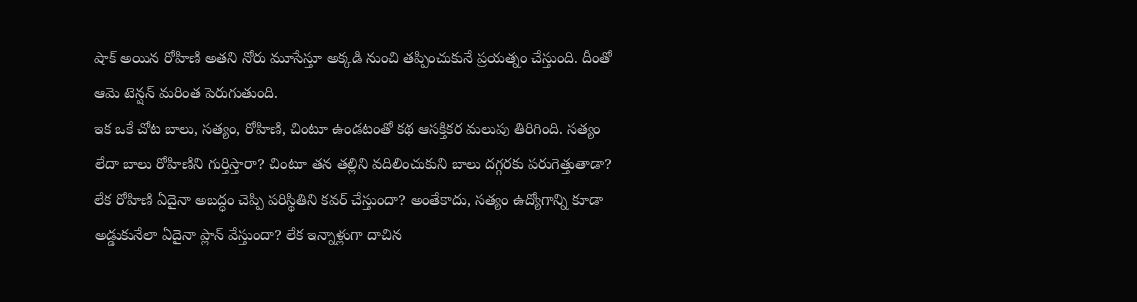షాక్ అయిన రోహిణి అతని నోరు మూసేస్తూ అక్కడి నుంచి తప్పించుకునే ప్రయత్నం చేస్తుంది. దీంతో ఆమె టెన్షన్ మరింత పెరుగుతుంది.
ఇక ఒకే చోట బాలు, సత్యం, రోహిణి, చింటూ ఉండటంతో కథ ఆసక్తికర మలుపు తిరిగింది. సత్యం లేదా బాలు రోహిణిని గుర్తిస్తారా? చింటూ తన తల్లిని వదిలించుకుని బాలు దగ్గరకు పరుగెత్తుతాడా? లేక రోహిణి ఏదైనా అబద్ధం చెప్పి పరిస్థితిని కవర్ చేస్తుందా? అంతేకాదు, సత్యం ఉద్యోగాన్ని కూడా అడ్డుకునేలా ఏదైనా ప్లాన్ వేస్తుందా? లేక ఇన్నాళ్లుగా దాచిన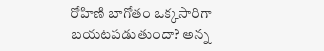రోహిణి బాగోతం ఒక్కసారిగా బయటపడుతుందా? అన్న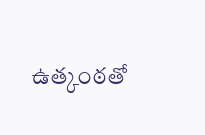ఉత్కంఠతో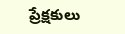ప్రేక్షకులు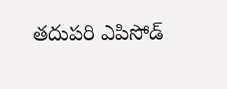తదుపరి ఎపిసోడ్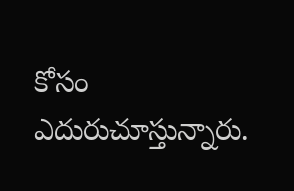కోసం ఎదురుచూస్తున్నారు.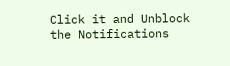Click it and Unblock the Notifications